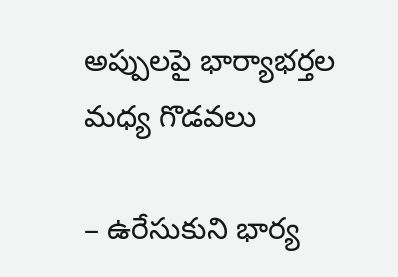అప్పులపై భార్యాభర్తల మధ్య గొడవలు

– ఉరేసుకుని భార్య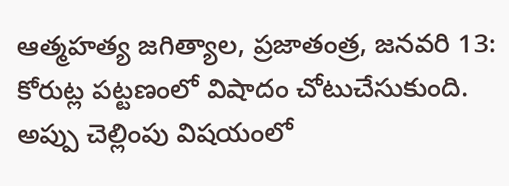ఆత్మహత్య జగిత్యాల, ప్రజాతంత్ర, జనవరి 13: కోరుట్ల పట్టణంలో విషాదం చోటుచేసుకుంది. అప్పు చెల్లింపు విషయంలో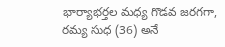భార్యాభర్తల మధ్య గొడవ జరగగా, రమ్య సుధ (36) అనే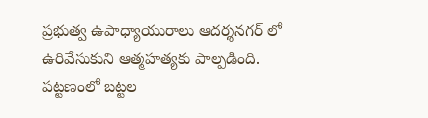ప్రభుత్వ ఉపాధ్యాయురాలు ఆదర్శనగర్ లో ఉరివేసుకుని ఆత్మహత్యకు పాల్పడింది. పట్టణంలో బట్టల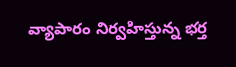వ్యాపారం నిర్వహిస్తున్న భర్త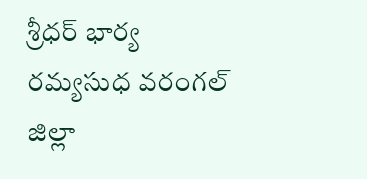శ్రీధర్ భార్య రమ్యసుధ వరంగల్ జిల్లా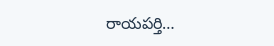రాయపర్తి…